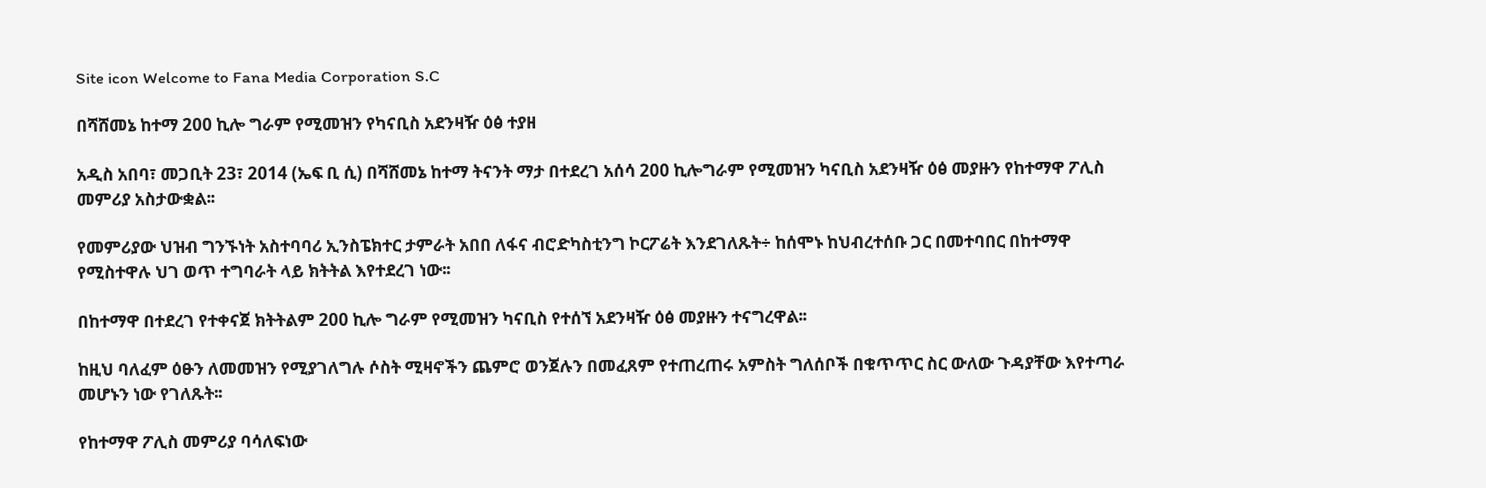Site icon Welcome to Fana Media Corporation S.C

በሻሸመኔ ከተማ 200 ኪሎ ግራም የሚመዝን የካናቢስ አደንዛዥ ዕፅ ተያዘ

አዲስ አበባ፣ መጋቢት 23፣ 2014 (ኤፍ ቢ ሲ) በሻሸመኔ ከተማ ትናንት ማታ በተደረገ አሰሳ 200 ኪሎግራም የሚመዝን ካናቢስ አደንዛዥ ዕፅ መያዙን የከተማዋ ፖሊስ መምሪያ አስታውቋል፡፡

የመምሪያው ህዝብ ግንኙነት አስተባባሪ ኢንስፔክተር ታምራት አበበ ለፋና ብሮድካስቲንግ ኮርፖሬት እንደገለጹት÷ ከሰሞኑ ከህብረተሰቡ ጋር በመተባበር በከተማዋ የሚስተዋሉ ህገ ወጥ ተግባራት ላይ ክትትል እየተደረገ ነው፡፡

በከተማዋ በተደረገ የተቀናጀ ክትትልም 200 ኪሎ ግራም የሚመዝን ካናቢስ የተሰኘ አደንዛዥ ዕፅ መያዙን ተናግረዋል፡፡

ከዚህ ባለፈም ዕፁን ለመመዝን የሚያገለግሉ ሶስት ሚዛኖችን ጨምሮ ወንጀሉን በመፈጸም የተጠረጠሩ አምስት ግለሰቦች በቁጥጥር ስር ውለው ጉዳያቸው እየተጣራ መሆኑን ነው የገለጹት፡፡

የከተማዋ ፖሊስ መምሪያ ባሳለፍነው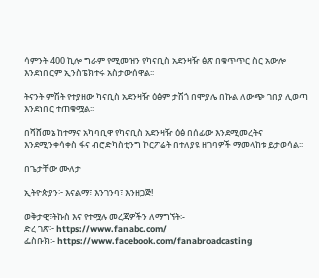ሳምንት 400 ኪሎ ግራም የሚመዝን የካናቢስ አደንዛዥ ፅጽ በቁጥጥር ስር አውሎ እንደነበርም ኢንስፔክተሩ አስታውሰዋል፡፡

ትናንት ምሽት የተያዘው ካናቢስ አደንዛዥ ዕፅም ታሽጎ በሞያሌ በኩል ለውጭ ገበያ ሊወጣ እንደነበር ተጠቁሟል፡፡

በሻሸመኔ ከተማና አካባቢዋ የካናቢስ አደንዛዥ ዕፅ በሰፊው እንደሚመረትና እንደሚንቀሳቀስ ፋና ብሮድካስቲንግ ኮርፖሬት በተለያዩ ዘገባዎች ማመላከቱ ይታወሳል፡፡

በጌታቸው ሙለታ

ኢትዮጵያን፦ እናልማ፣ እንገንባ፣ እንዘጋጅ!

ወቅታዊ፣ትኩስ እና የተሟሉ መረጃዎችን ለማግኘት፡-
ድረ ገጽ፦ https://www.fanabc.com/
ፌስቡክ፡- https://www.facebook.com/fanabroadcasting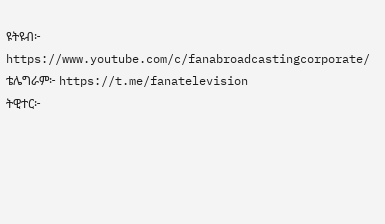ዩትዩብ፦ https://www.youtube.com/c/fanabroadcastingcorporate/
ቴሌግራም፦ https://t.me/fanatelevision
ትዊተር፦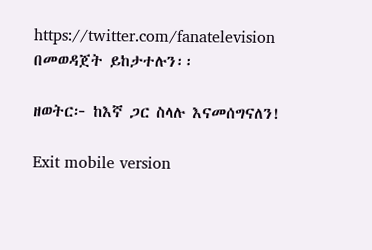https://twitter.com/fanatelevision በመወዳጀት ይከታተሉን፡፡

ዘወትር፦ ከእኛ ጋር ስላሉ እናመሰግናለን!

Exit mobile version